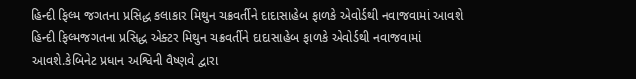હિન્દી ફિલ્મ જગતના પ્રસિદ્ધ કલાકાર મિથુન ચક્રવર્તીને દાદાસાહેબ ફાળકે એવોર્ડથી નવાજવામાં આવશે
હિન્દી ફિલ્મજગતના પ્રસિદ્ધ એક્ટર મિથુન ચક્રવર્તીને દાદાસાહેબ ફાળકે એવોર્ડથી નવાજવામાં આવશે.કેબિનેટ પ્રધાન અશ્વિની વૈષ્ણવે દ્વારા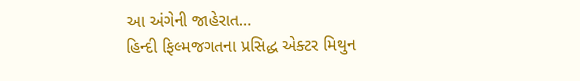આ અંગેની જાહેરાત…
હિન્દી ફિલ્મજગતના પ્રસિદ્ધ એક્ટર મિથુન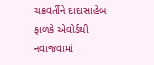ચક્રવર્તીને દાદાસાહેબ ફાળકે એવોર્ડથી નવાજવામાં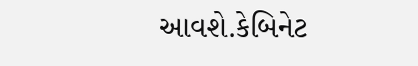આવશે.કેબિનેટ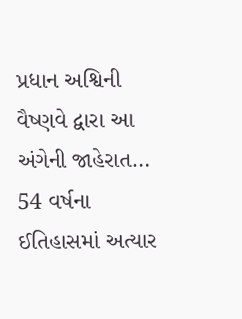પ્રધાન અશ્વિની વૈષ્ણવે દ્વારા આ અંગેની જાહેરાત…
54 વર્ષના ઈતિહાસમાં અત્યાર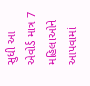સુધી આ એવોર્ડ માત્ર 7 મહિલાઓને આપવામાં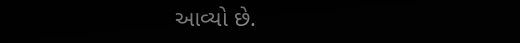આવ્યો છે.